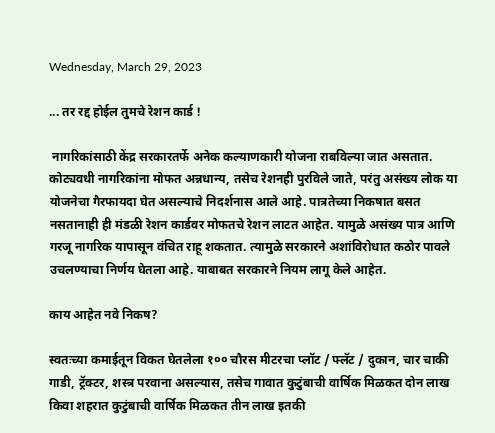Wednesday, March 29, 2023

... तर रद्द होईल तुमचे रेशन कार्ड !

 नागरिकांसाठी केंद्र सरकारतर्फे अनेक कल्याणकारी योजना राबविल्या जात असतात. कोट्यवधी नागरिकांना मोफत अन्नधान्य, तसेच रेशनही पुरविले जाते, परंतु असंख्य लोक या योजनेचा गैरफायदा घेत असल्याचे निदर्शनास आले आहे. पात्रतेच्या निकषात बसत नसतानाही ही मंडळी रेशन कार्डवर मोफतचे रेशन लाटत आहेत. यामुळे असंख्य पात्र आणि गरजू नागरिक यापासून वंचित राहू शकतात. त्यामुळे सरकारने अशांविरोधात कठोर पावले उचलण्याचा निर्णय घेतला आहे. याबाबत सरकारने नियम लागू केले आहेत.

काय आहेत नवे निकष?

स्वतःच्या कमाईतून विकत घेतलेला १०० चौरस मीटरचा प्लॉट / फ्लॅट / दुकान, चार चाकी गाडी, ट्रॅक्टर, शस्त्र परवाना असल्यास, तसेच गावात कुटुंबाची वार्षिक मिळकत दोन लाख किवा शहरात कुटुंबाची वार्षिक मिळकत तीन लाख इतकी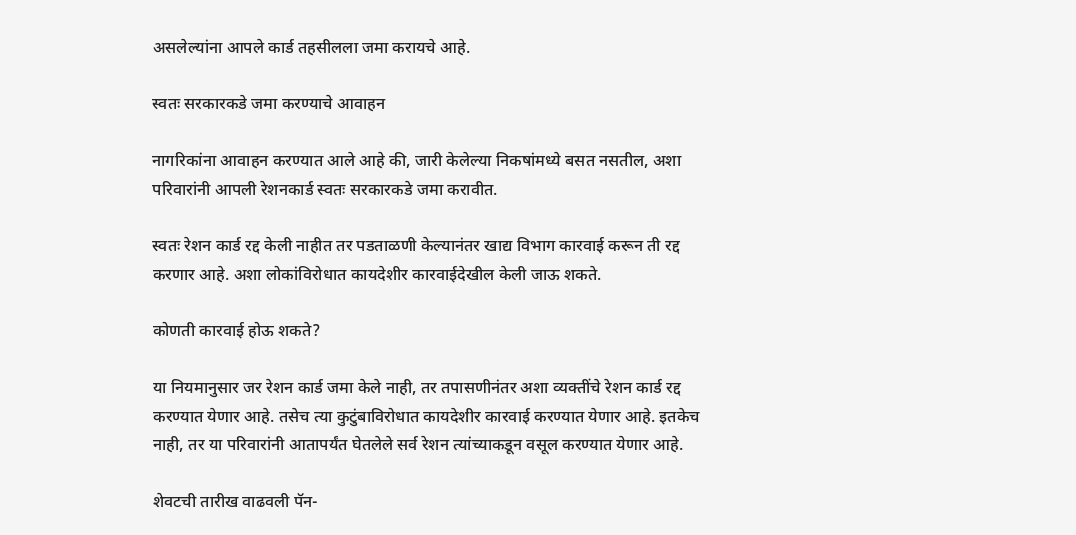असलेल्यांना आपले कार्ड तहसीलला जमा करायचे आहे.

स्वतः सरकारकडे जमा करण्याचे आवाहन

नागरिकांना आवाहन करण्यात आले आहे की, जारी केलेल्या निकषांमध्ये बसत नसतील, अशा परिवारांनी आपली रेशनकार्ड स्वतः सरकारकडे जमा करावीत.

स्वतः रेशन कार्ड रद्द केली नाहीत तर पडताळणी केल्यानंतर खाद्य विभाग कारवाई करून ती रद्द करणार आहे. अशा लोकांविरोधात कायदेशीर कारवाईदेखील केली जाऊ शकते.

कोणती कारवाई होऊ शकते?

या नियमानुसार जर रेशन कार्ड जमा केले नाही, तर तपासणीनंतर अशा व्यक्तींचे रेशन कार्ड रद्द करण्यात येणार आहे. तसेच त्या कुटुंबाविरोधात कायदेशीर कारवाई करण्यात येणार आहे. इतकेच नाही, तर या परिवारांनी आतापर्यंत घेतलेले सर्व रेशन त्यांच्याकडून वसूल करण्यात येणार आहे.

शेवटची तारीख वाढवली पॅन-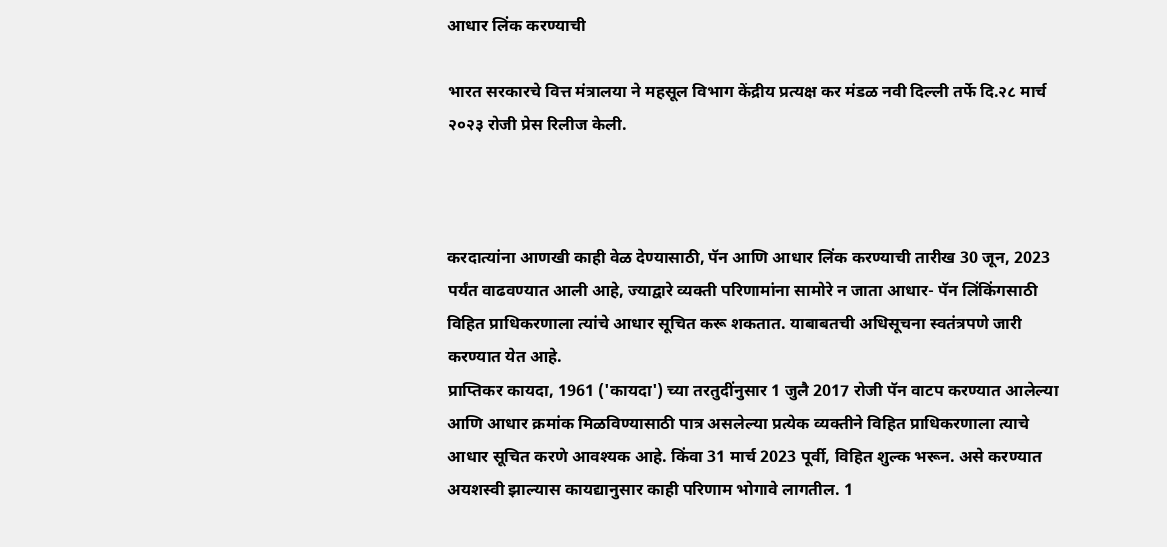आधार लिंक करण्याची

भारत सरकारचे वित्त मंत्रालया ने महसूल विभाग केंद्रीय प्रत्यक्ष कर मंडळ नवी दिल्ली तर्फे दि.२८ मार्च २०२३ रोजी प्रेस रिलीज केली.



करदात्यांना आणखी काही वेळ देण्यासाठी, पॅन आणि आधार लिंक करण्याची तारीख 30 जून, 2023 पर्यंत वाढवण्यात आली आहे, ज्याद्वारे व्यक्ती परिणामांना सामोरे न जाता आधार- पॅन लिंकिंगसाठी विहित प्राधिकरणाला त्यांचे आधार सूचित करू शकतात. याबाबतची अधिसूचना स्वतंत्रपणे जारी करण्यात येत आहे.
प्राप्तिकर कायदा, 1961 ('कायदा') च्या तरतुदींनुसार 1 जुलै 2017 रोजी पॅन वाटप करण्यात आलेल्या आणि आधार क्रमांक मिळविण्यासाठी पात्र असलेल्या प्रत्येक व्यक्तीने विहित प्राधिकरणाला त्याचे आधार सूचित करणे आवश्यक आहे. किंवा 31 मार्च 2023 पूर्वी, विहित शुल्क भरून. असे करण्यात अयशस्वी झाल्यास कायद्यानुसार काही परिणाम भोगावे लागतील. 1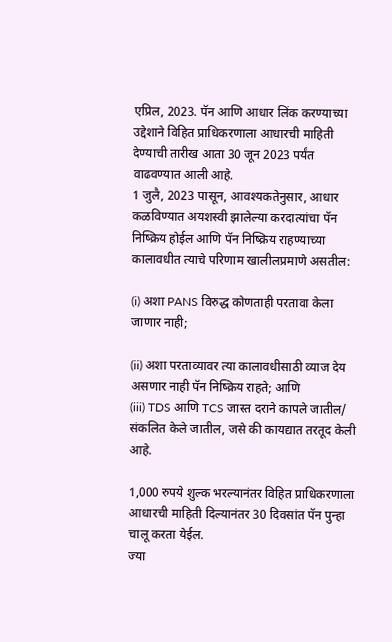एप्रिल, 2023. पॅन आणि आधार लिंक करण्याच्या उद्देशाने विहित प्राधिकरणाला आधारची माहिती देण्याची तारीख आता 30 जून 2023 पर्यंत वाढवण्यात आली आहे.
1 जुलै, 2023 पासून, आवश्यकतेनुसार, आधार कळविण्यात अयशस्वी झालेल्या करदात्यांचा पॅन निष्क्रिय होईल आणि पॅन निष्क्रिय राहण्याच्या कालावधीत त्याचे परिणाम खालीलप्रमाणे असतील:

(i) अशा PANS विरुद्ध कोणताही परतावा केला जाणार नाही;

(ii) अशा परताव्यावर त्या कालावधीसाठी व्याज देय असणार नाही पॅन निष्क्रिय राहते; आणि
(iii) TDS आणि TCS जास्त दराने कापले जातील/ संकलित केले जातील, जसे की कायद्यात तरतूद केली आहे.

1,000 रुपये शुल्क भरल्यानंतर विहित प्राधिकरणाला आधारची माहिती दिल्यानंतर 30 दिवसांत पॅन पुन्हा चालू करता येईल.
ज्या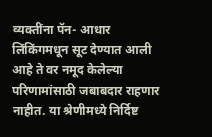व्यक्तींना पॅन- आधार लिंकिंगमधून सूट देण्यात आली आहे ते वर नमूद केलेल्या परिणामांसाठी जबाबदार राहणार नाहीत. या श्रेणीमध्ये निर्दिष्ट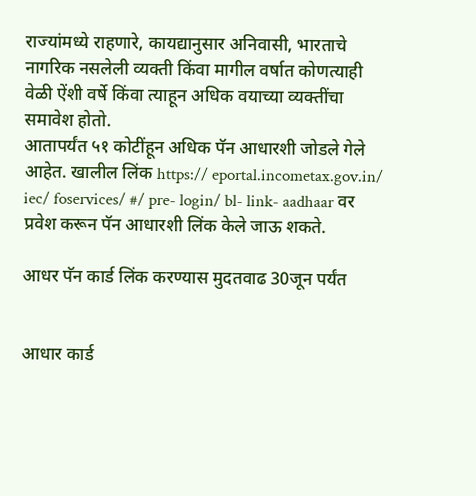राज्यांमध्ये राहणारे, कायद्यानुसार अनिवासी, भारताचे नागरिक नसलेली व्यक्ती किंवा मागील वर्षात कोणत्याही वेळी ऐंशी वर्षे किंवा त्याहून अधिक वयाच्या व्यक्तींचा समावेश होतो.
आतापर्यंत ५१ कोटींहून अधिक पॅन आधारशी जोडले गेले आहेत. खालील लिंक https:// eportal.incometax.gov.in/ iec/ foservices/ #/ pre- login/ bl- link- aadhaar वर प्रवेश करून पॅन आधारशी लिंक केले जाऊ शकते.

आधर पॅन कार्ड लिंक करण्यास मुदतवाढ 30जून पर्यंत


आधार कार्ड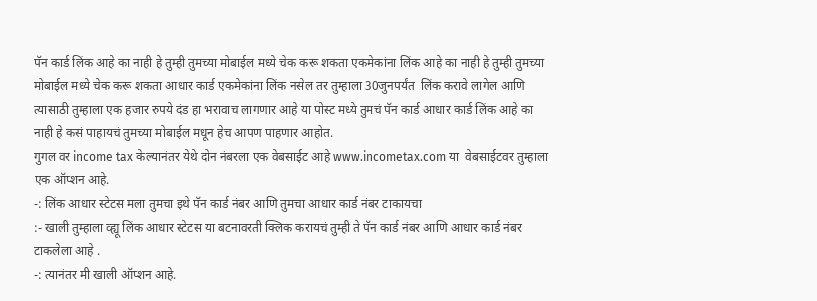पॅन कार्ड लिंक आहे का नाही हे तुम्ही तुमच्या मोबाईल मध्ये चेक करू शकता एकमेकांना लिंक आहे का नाही हे तुम्ही तुमच्या मोबाईल मध्ये चेक करू शकता आधार कार्ड एकमेकांना लिंक नसेल तर तुम्हाला 30जुनपर्यंत  लिंक करावे लागेल आणि त्यासाठी तुम्हाला एक हजार रुपये दंड हा भरावाच लागणार आहे या पोस्ट मध्ये तुमचं पॅन कार्ड आधार कार्ड लिंक आहे का नाही हे कसं पाहायचं तुमच्या मोबाईल मधून हेच आपण पाहणार आहोत.
गुगल वर income tax केल्यानंतर येथे दोन नंबरला एक वेबसाईट आहे www.incometax.com या  वेबसाईटवर तुम्हाला एक ऑप्शन आहे.
-: लिंक आधार स्टेटस मला तुमचा इथे पॅन कार्ड नंबर आणि तुमचा आधार कार्ड नंबर टाकायचा
:- खाली तुम्हाला व्ह्यू लिंक आधार स्टेटस या बटनावरती क्लिक करायचं तुम्ही ते पॅन कार्ड नंबर आणि आधार कार्ड नंबर टाकलेला आहे .
-: त्यानंतर मी खाली ऑप्शन आहे.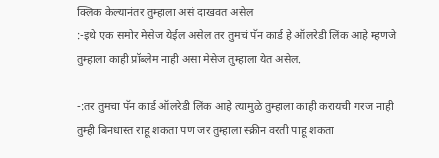क्लिक केल्यानंतर तुम्हाला असं दाखवत असेल
:-इथे एक समोर मेसेज येईल असेल तर तुमचं पॅन कार्ड हे ऑलरेडी लिंक आहे म्हणजे तुम्हाला काही प्रॉब्लेम नाही असा मेसेज तुम्हाला येत असेल.

-:तर तुमचा पॅन कार्ड ऑलरेडी लिंक आहे त्यामुळे तुम्हाला काही करायची गरज नाही तुम्ही बिनधास्त राहू शकता पण जर तुम्हाला स्क्रीन वरती पाहू शकता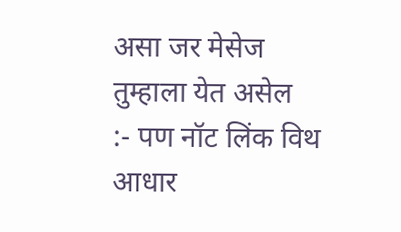असा जर मेसेज तुम्हाला येत असेल
:- पण नॉट लिंक विथ आधार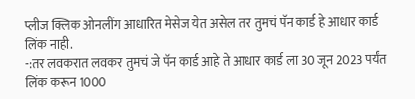प्लीज क्लिक ओनलींग आधारित मेसेज येत असेल तर तुमचं पॅन कार्ड हे आधार कार्ड लिंक नाही.
-:तर लवकरात लवकर तुमचं जे पॅन कार्ड आहे ते आधार कार्ड ला 30 जून 2023 पर्यंत लिंक करून 1000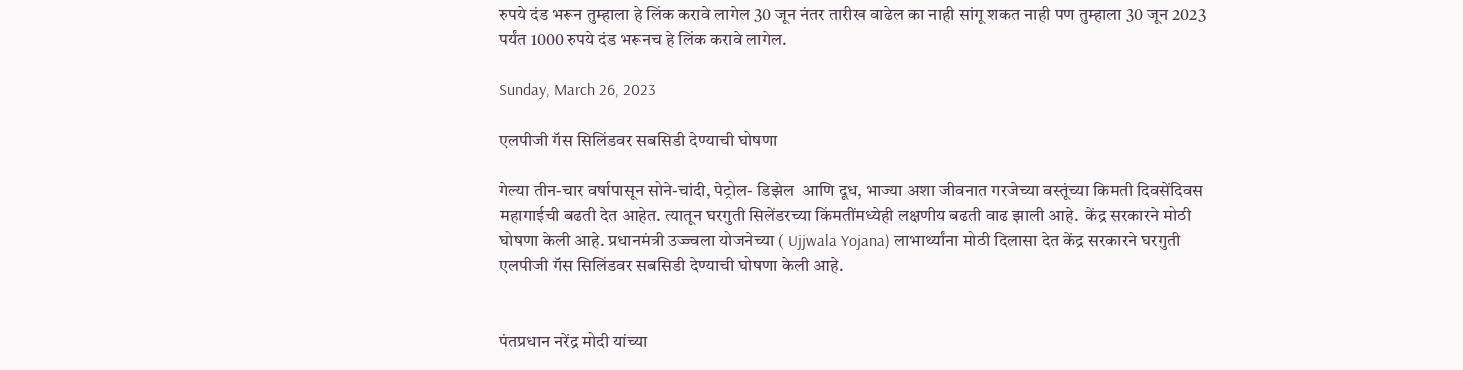रुपये दंड भरून तुम्हाला हे लिंक करावे लागेल 30 जून नंतर तारीख वाढेल का नाही सांगू शकत नाही पण तुम्हाला 30 जून 2023 पर्यंत 1000 रुपये दंड भरूनच हे लिंक करावे लागेल.

Sunday, March 26, 2023

एलपीजी गॅस सिलिंडवर सबसिडी देण्याची घोषणा

गेल्या तीन-चार वर्षापासून सोने-चांदी, पेट्रोल- डिझेल  आणि दूध, भाज्या अशा जीवनात गरजेच्या वस्तूंच्या किमती दिवसेंदिवस महागाईची बढती देत आहेत. त्यातून घरगुती सिलेंडरच्या किंमतींमध्येही लक्षणीय बढती वाढ झाली आहे.  केंद्र सरकारने मोठी घोषणा केली आहे. प्रधानमंत्री उज्ज्वला योजनेच्या ( Ujjwala Yojana) लाभार्थ्यांना मोठी दिलासा देत केंद्र सरकारने घरगुती एलपीजी गॅस सिलिंडवर सबसिडी देण्याची घोषणा केली आहे.


पंतप्रधान नरेंद्र मोदी यांच्या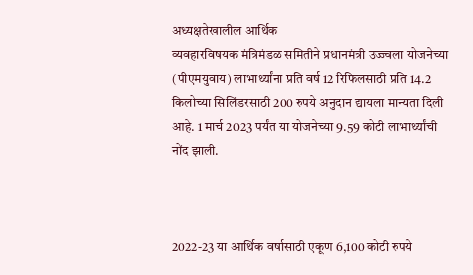अध्यक्षतेखालील आर्थिक
व्यवहारविषयक मंत्रिमंडळ समितीने प्रधानमंत्री उज्ज्वला योजनेच्या (पीएमयुवाय) लाभार्थ्यांना प्रति वर्ष 12 रिफिलसाठी प्रति 14.2 किलोच्या सिलिंडरसाठी 200 रुपये अनुदान द्यायला मान्यता दिली आहे. 1 मार्च 2023 पर्यंत या योजनेच्या 9.59 कोटी लाभार्थ्यांची नोंद झाली.



2022-23 या आर्थिक वर्षासाठी एकूण 6,100 कोटी रुपये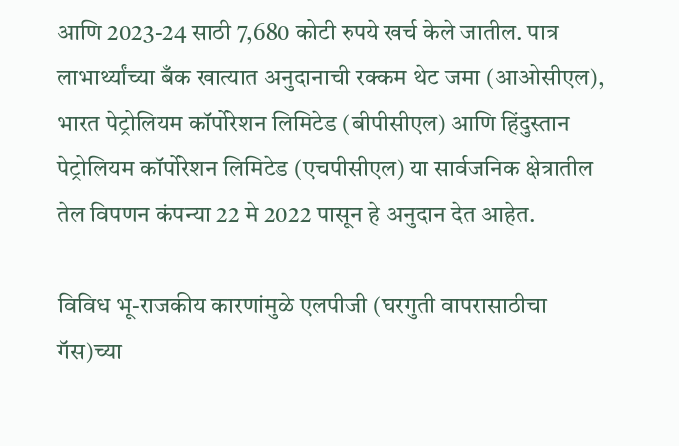आणि 2023-24 साठी 7,680 कोटी रुपये खर्च केले जातील. पात्र लाभार्थ्यांच्या बँक खात्यात अनुदानाची रक्कम थेट जमा (आओसीएल), भारत पेट्रोलियम कॉर्पोरेशन लिमिटेड (बीपीसीएल) आणि हिंदुस्तान पेट्रोलियम कॉर्पोरेशन लिमिटेड (एचपीसीएल) या सार्वजनिक क्षेत्रातील तेल विपणन कंपन्या 22 मे 2022 पासून हे अनुदान देत आहेत.

विविध भू-राजकीय कारणांमुळे एलपीजी (घरगुती वापरासाठीचा गॅस)च्या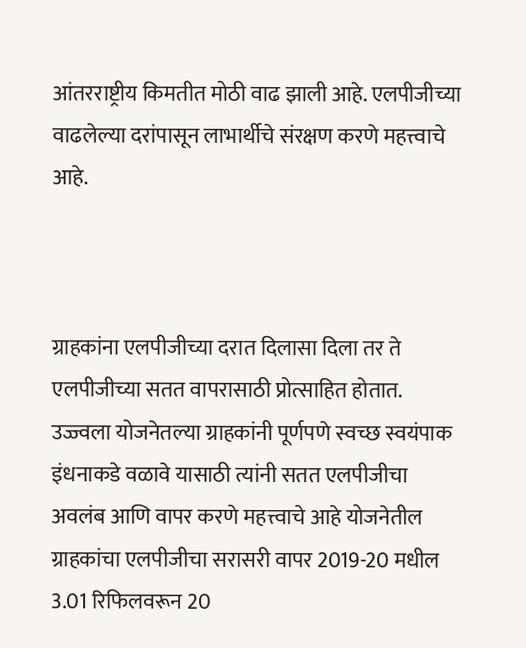आंतरराष्ट्रीय किमतीत मोठी वाढ झाली आहे. एलपीजीच्या वाढलेल्या दरांपासून लाभार्थीचे संरक्षण करणे महत्त्वाचे आहे.



ग्राहकांना एलपीजीच्या दरात दिलासा दिला तर ते एलपीजीच्या सतत वापरासाठी प्रोत्साहित होतात. उज्ज्वला योजनेतल्या ग्राहकांनी पूर्णपणे स्वच्छ स्वयंपाक इंधनाकडे वळावे यासाठी त्यांनी सतत एलपीजीचा अवलंब आणि वापर करणे महत्त्वाचे आहे योजनेतील ग्राहकांचा एलपीजीचा सरासरी वापर 2019-20 मधील 3.01 रिफिलवरून 20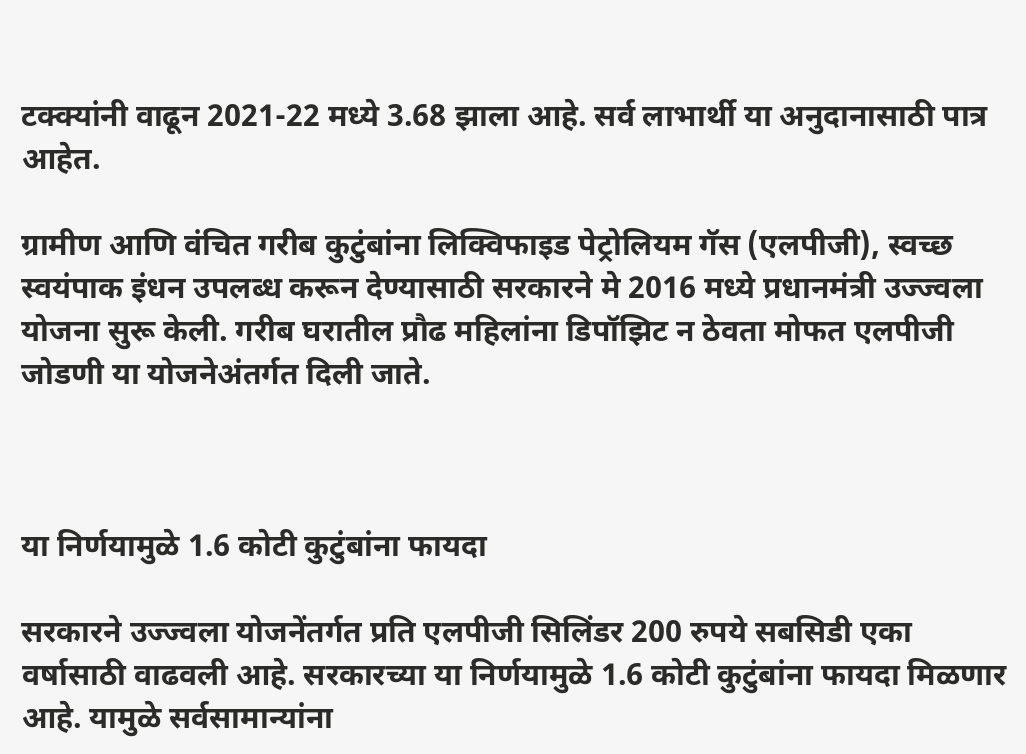टक्क्यांनी वाढून 2021-22 मध्ये 3.68 झाला आहे. सर्व लाभार्थी या अनुदानासाठी पात्र आहेत.

ग्रामीण आणि वंचित गरीब कुटुंबांना लिक्विफाइड पेट्रोलियम गॅस (एलपीजी), स्वच्छ स्वयंपाक इंधन उपलब्ध करून देण्यासाठी सरकारने मे 2016 मध्ये प्रधानमंत्री उज्ज्वला योजना सुरू केली. गरीब घरातील प्रौढ महिलांना डिपॉझिट न ठेवता मोफत एलपीजी जोडणी या योजनेअंतर्गत दिली जाते.



या निर्णयामुळे 1.6 कोटी कुटुंबांना फायदा

सरकारने उज्ज्वला योजनेंतर्गत प्रति एलपीजी सिलिंडर 200 रुपये सबसिडी एका वर्षासाठी वाढवली आहे. सरकारच्या या निर्णयामुळे 1.6 कोटी कुटुंबांना फायदा मिळणार आहे. यामुळे सर्वसामान्यांना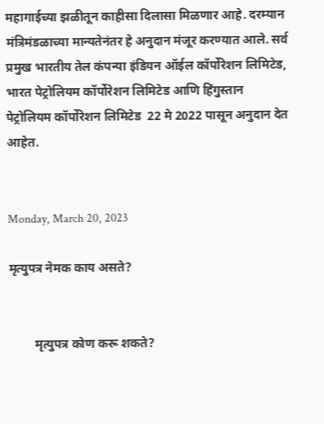महागाईच्या झळीतून काहीसा दिलासा मिळणार आहे. दरम्यान मंत्रिमंडळाच्या मान्यतेनंतर हे अनुदान मंजूर करण्यात आले. सर्व प्रमुख भारतीय तेल कंपन्या इंडियन ऑईल कॉर्पोरेशन लिमिटेड, भारत पेट्रोलियम कॉर्पोरेशन लिमिटेड आणि हिंगुस्तान पेट्रोलियम कॉर्पोरेशन लिमिटेड  22 मे 2022 पासून अनुदान देत आहेत.


Monday, March 20, 2023

मृत्युपत्र नेमक काय असते?


        मृत्युपत्र कोण करू शकते?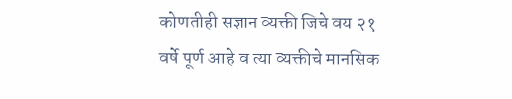कोणतीही सज्ञान व्यक्ती जिचे वय २१ वर्षे पूर्ण आहे व त्या व्यक्तीचे मानसिक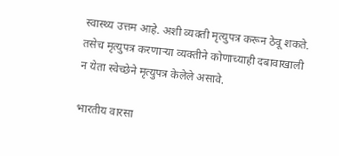स्वास्थ्य उत्तम आहे. अशी व्यक्ती मृत्युपत्र करून ठेवू शकते. तसेच मृत्युपत्र करणाऱ्या व्यक्तीने कोणाच्याही दबावाखाली न येता स्वेच्छेने मृत्युपत्र केलेले असावे.

भारतीय वारसा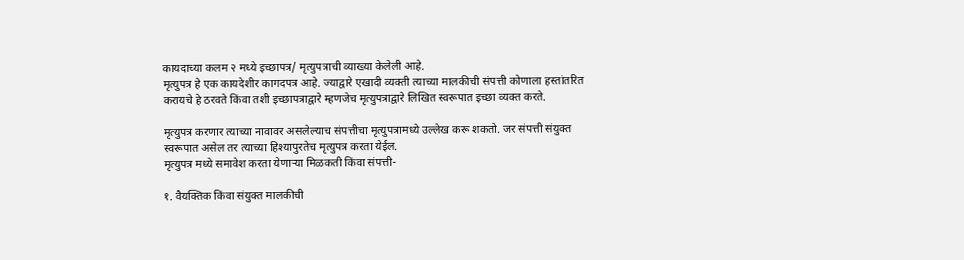कायदाच्या कलम २ मध्ये इच्छापत्र/ मृत्युपत्राची व्याख्या केलेली आहे.
मृत्युपत्र हे एक कायदेशीर कागदपत्र आहे. ज्याद्वारे एखादी व्यक्ती त्याच्या मालकीची संपत्ती कोणाला हस्तांतरित करायचे हे ठरवते किंवा तशी इच्छापत्राद्वारे म्हणजेच मृत्युपत्राद्वारे लिखित स्वरूपात इच्छा व्यक्त करते.

मृत्युपत्र करणार त्याच्या नावावर असलेल्याच संपत्तीचा मृत्युपत्रामध्ये उल्लेख करू शकतो. जर संपत्ती संयुक्त स्वरूपात असेल तर त्याच्या हिश्यापुरतेच मृत्युपत्र करता येईल.
मृत्युपत्र मध्ये समावेश करता येणाऱ्या मिळकती किंवा संपत्ती-

१. वैयक्तिक किंवा संयुक्त मालकीची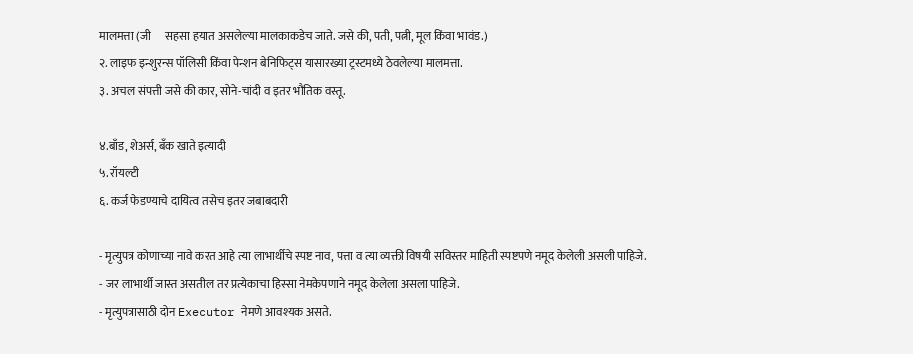मालमत्ता (जी      सहसा हयात असलेल्या मालकाकडेच जाते. जसे की, पती, पत्नी, मूल किंवा भावंड.)
२. लाइफ इन्शुरन्स पॉलिसी किंवा पेन्शन बेनिफिट्स यासारख्या ट्रस्टमध्ये ठेवलेल्या मालमत्ता.
३. अचल संपत्ती जसे की कार, सोने-चांदी व इतर भौतिक वस्तू.

४.बाँड, शेअर्स, बँक खाते इत्यादी
५. रॉयल्टी
६. कर्ज फेडण्याचे दायित्व तसेच इतर जबाबदारी

- मृत्युपत्र कोणाच्या नावे करत आहे त्या लाभार्थीचे स्पष्ट नाव, पत्ता व त्या व्यक्ती विषयी सविस्तर माहिती स्पष्टपणे नमूद केलेली असली पाहिजे.
- जर लाभार्थी जास्त असतील तर प्रत्येकाचा हिस्सा नेमकेपणाने नमूद केलेला असला पाहिजे.
- मृत्युपत्रासाठी दोन Executor नेमणे आवश्यक असते.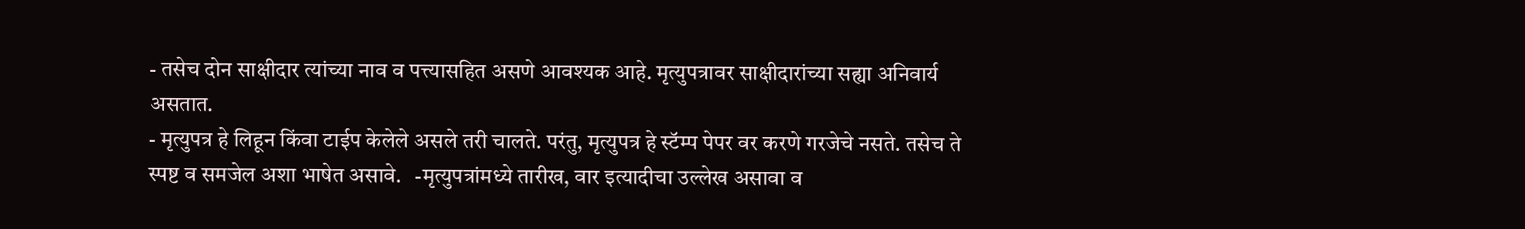- तसेच दोन साक्षीदार त्यांच्या नाव व पत्त्यासहित असणे आवश्यक आहे. मृत्युपत्रावर साक्षीदारांच्या सह्या अनिवार्य असतात.
- मृत्युपत्र हे लिहून किंवा टाईप केलेले असले तरी चालते. परंतु, मृत्युपत्र हे स्टॅम्प पेपर वर करणे गरजेचे नसते. तसेच ते स्पष्ट व समजेल अशा भाषेत असावे.   -मृत्युपत्रांमध्ये तारीख, वार इत्यादीचा उल्लेख असावा व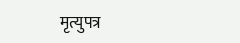मृत्युपत्र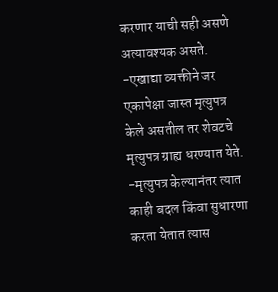करणार याची सही असणे अत्यावश्यक असते.
-एखाद्या व्यक्तीने जर एकापेक्षा जास्त मृत्युपत्र केले असतील तर शेवटचे मृत्युपत्र ग्राह्य धरण्यात येते.
-मृत्युपत्र केल्यानंतर त्यात काही बदल किंवा सुधारणा करता येतात त्यास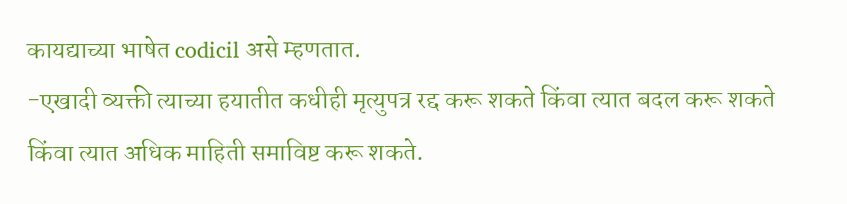कायद्याच्या भाषेत codicil असे म्हणतात.
-एखादी व्यक्ती त्याच्या हयातीत कधीही मृत्युपत्र रद्द करू शकते किंवा त्यात बदल करू शकते किंवा त्यात अधिक माहिती समाविष्ट करू शकते.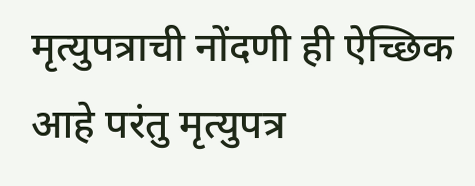मृत्युपत्राची नोंदणी ही ऐच्छिक आहे परंतु मृत्युपत्र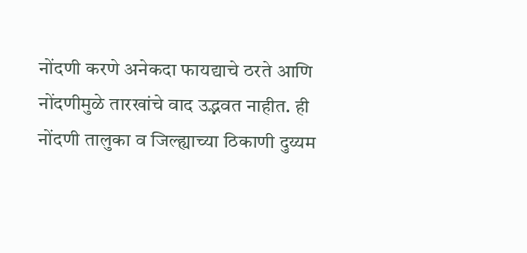नोंदणी करणे अनेकदा फायद्याचे ठरते आणि नोंदणीमुळे तारखांचे वाद उद्भवत नाहीत. ही नोंदणी तालुका व जिल्ह्याच्या ठिकाणी दुय्यम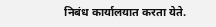निबंध कार्यालयात करता येते.